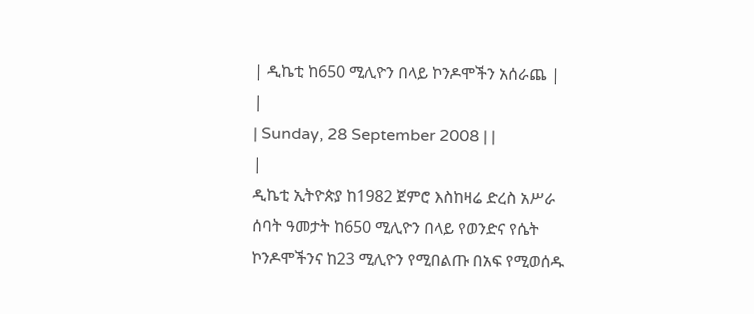| ዲኬቲ ከ650 ሚሊዮን በላይ ኮንዶሞችን አሰራጨ |
|
| Sunday, 28 September 2008 | |
|
ዲኬቲ ኢትዮጵያ ከ1982 ጀምሮ እስከዛሬ ድረስ አሥራ ሰባት ዓመታት ከ650 ሚሊዮን በላይ የወንድና የሴት ኮንዶሞችንና ከ23 ሚሊዮን የሚበልጡ በአፍ የሚወሰዱ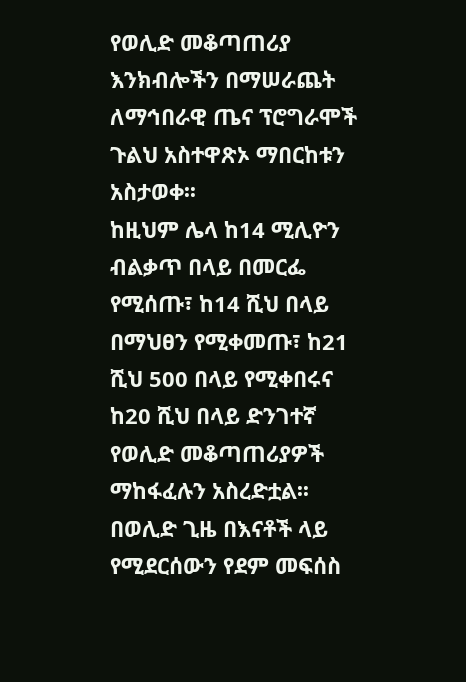የወሊድ መቆጣጠሪያ እንክብሎችን በማሠራጨት ለማኅበራዊ ጤና ፕሮግራሞች ጉልህ አስተዋጽኦ ማበርከቱን አስታወቀ፡፡
ከዚህም ሌላ ከ14 ሚሊዮን ብልቃጥ በላይ በመርፌ የሚሰጡ፣ ከ14 ሺህ በላይ በማህፀን የሚቀመጡ፣ ከ21 ሺህ 500 በላይ የሚቀበሩና ከ20 ሺህ በላይ ድንገተኛ የወሊድ መቆጣጠሪያዎች ማከፋፈሉን አስረድቷል፡፡ በወሊድ ጊዜ በእናቶች ላይ የሚደርሰውን የደም መፍሰስ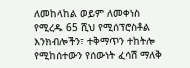ለመከላከል ወይም ለመቀነስ የሚረዱ 65 ሺህ የሚሰፕሮስቶል እንክብሎችን፣ ተቅማጥን ተከትሎ የሚከሰተውን የሰውነት ፈሳሽ ማለቅ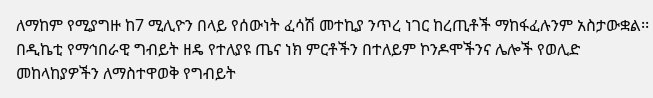ለማከም የሚያግዙ ከ7 ሚሊዮን በላይ የሰውነት ፈሳሽ መተኪያ ንጥረ ነገር ከረጢቶች ማከፋፈሉንም አስታውቋል፡፡ በዲኬቲ የማኅበራዊ ግብይት ዘዴ የተለያዩ ጤና ነክ ምርቶችን በተለይም ኮንዶሞችንና ሌሎች የወሊድ መከላከያዎችን ለማስተዋወቅ የግብይት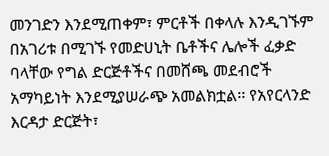መንገድን እንደሚጠቀም፣ ምርቶች በቀላሉ እንዲገኙም በአገሪቱ በሚገኙ የመድሀኒት ቤቶችና ሌሎች ፈቃድ ባላቸው የግል ድርጅቶችና በመሸጫ መደብሮች አማካይነት እንደሚያሠራጭ አመልክቷል፡፡ የአየርላንድ እርዳታ ድርጅት፣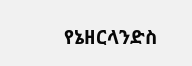የኔዘርላንድስ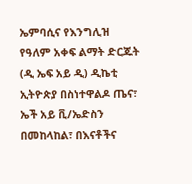ኤምባሲና የእንግሊዝ የዓለም አቀፍ ልማት ድርጁት (ዲ ኤፍ አይ ዲ) ዲኬቲ ኢትዮጵያ በስነተዋልዶ ጤና፣ ኤች አይ ቪ/ኤድስን በመከላከል፣ በእናቶችና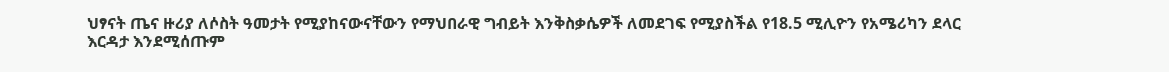ህፃናት ጤና ዙሪያ ለሶስት ዓመታት የሚያከናውናቸውን የማህበራዊ ግብይት እንቅስቃሴዎች ለመደገፍ የሚያስችል የ18.5 ሚሊዮን የአሜሪካን ደላር እርዳታ እንደሚሰጡም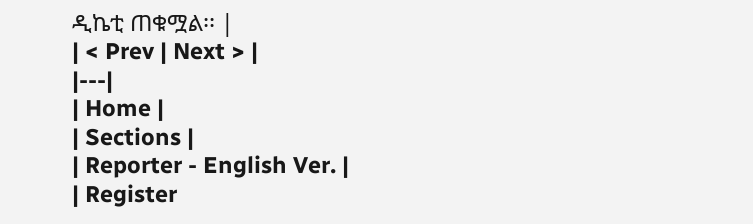ዲኬቲ ጠቁሟል፡፡ |
| < Prev | Next > |
|---|
| Home |
| Sections |
| Reporter - English Ver. |
| Register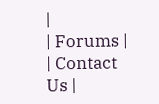|
| Forums |
| Contact Us |